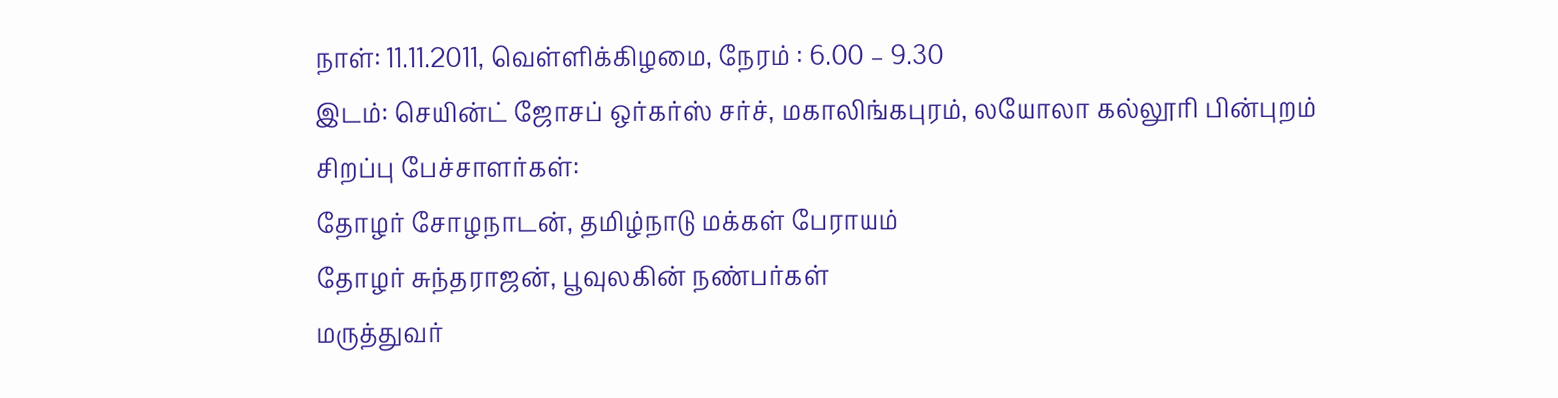நாள்: 11.11.2011, வெள்ளிக்கிழமை, நேரம் : 6.00 – 9.30
இடம்: செயின்ட் ஜோசப் ஒர்கர்ஸ் சர்ச், மகாலிங்கபுரம், லயோலா கல்லூரி பின்புறம்
சிறப்பு பேச்சாளர்கள்:
தோழர் சோழநாடன், தமிழ்நாடு மக்கள் பேராயம்
தோழர் சுந்தராஜன், பூவுலகின் நண்பர்கள்
மருத்துவர்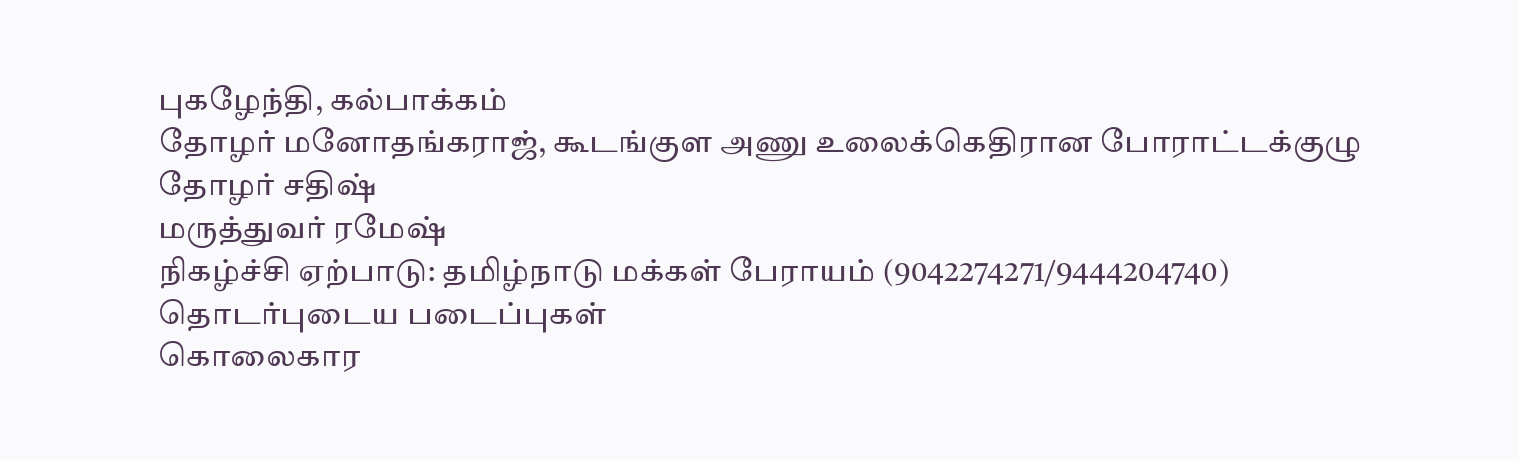புகழேந்தி, கல்பாக்கம்
தோழர் மனோதங்கராஜ், கூடங்குள அணு உலைக்கெதிரான போராட்டக்குழு
தோழர் சதிஷ்
மருத்துவர் ரமேஷ்
நிகழ்ச்சி ஏற்பாடு: தமிழ்நாடு மக்கள் பேராயம் (9042274271/9444204740)
தொடர்புடைய படைப்புகள்
கொலைகார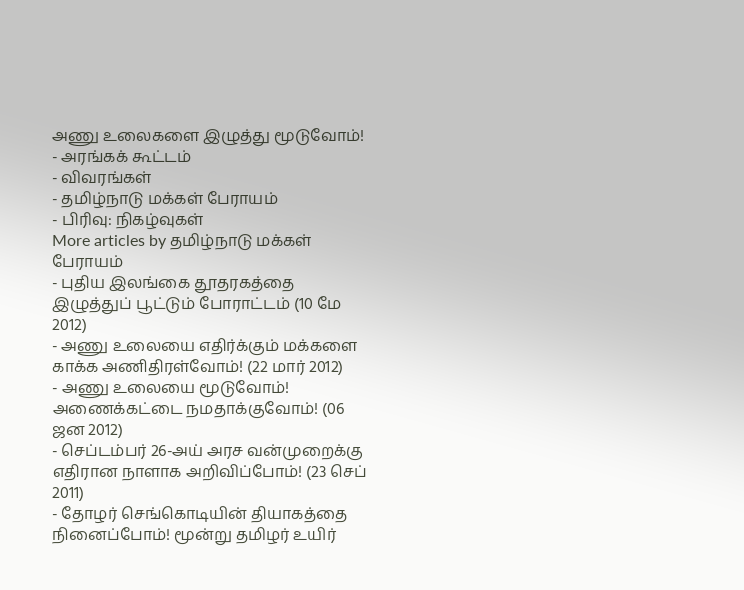அணு உலைகளை இழுத்து மூடுவோம்! - அரங்கக் கூட்டம்
- விவரங்கள்
- தமிழ்நாடு மக்கள் பேராயம்
- பிரிவு: நிகழ்வுகள்
More articles by தமிழ்நாடு மக்கள் பேராயம்
- புதிய இலங்கை தூதரகத்தை இழுத்துப் பூட்டும் போராட்டம் (10 மே 2012)
- அணு உலையை எதிர்க்கும் மக்களை காக்க அணிதிரள்வோம்! (22 மார் 2012)
- அணு உலையை மூடுவோம்! அணைக்கட்டை நமதாக்குவோம்! (06 ஜன 2012)
- செப்டம்பர் 26-அய் அரச வன்முறைக்கு எதிரான நாளாக அறிவிப்போம்! (23 செப் 2011)
- தோழர் செங்கொடியின் தியாகத்தை நினைப்போம்! மூன்று தமிழர் உயிர்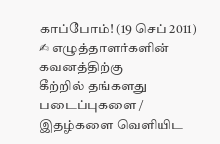காப்போம்! (19 செப் 2011)
✍ எழுத்தாளர்களின் கவனத்திற்கு
கீற்றில் தங்களது படைப்புகளை / இதழ்களை வெளியிட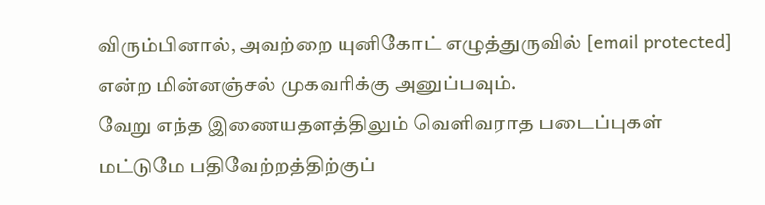விரும்பினால், அவற்றை யுனிகோட் எழுத்துருவில் [email protected] என்ற மின்னஞ்சல் முகவரிக்கு அனுப்பவும்.
வேறு எந்த இணையதளத்திலும் வெளிவராத படைப்புகள் மட்டுமே பதிவேற்றத்திற்குப்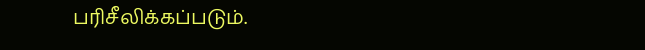பரிசீலிக்கப்படும்.